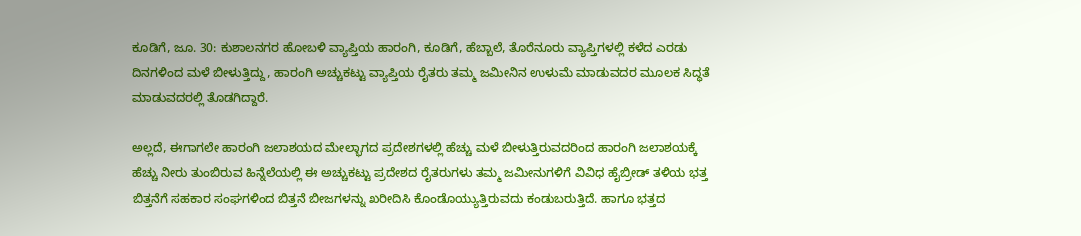ಕೂಡಿಗೆ, ಜೂ. 30: ಕುಶಾಲನಗರ ಹೋಬಳಿ ವ್ಯಾಪ್ತಿಯ ಹಾರಂಗಿ, ಕೂಡಿಗೆ, ಹೆಬ್ಬಾಲೆ, ತೊರೆನೂರು ವ್ಯಾಪ್ತಿಗಳಲ್ಲಿ ಕಳೆದ ಎರಡು ದಿನಗಳಿಂದ ಮಳೆ ಬೀಳುತ್ತಿದ್ದು, ಹಾರಂಗಿ ಅಚ್ಚುಕಟ್ಟು ವ್ಯಾಪ್ತಿಯ ರೈತರು ತಮ್ಮ ಜಮೀನಿನ ಉಳುಮೆ ಮಾಡುವದರ ಮೂಲಕ ಸಿದ್ಧತೆ ಮಾಡುವದರಲ್ಲಿ ತೊಡಗಿದ್ದಾರೆ.

ಅಲ್ಲದೆ, ಈಗಾಗಲೇ ಹಾರಂಗಿ ಜಲಾಶಯದ ಮೇಲ್ಭಾಗದ ಪ್ರದೇಶಗಳಲ್ಲಿ ಹೆಚ್ಚು ಮಳೆ ಬೀಳುತ್ತಿರುವದರಿಂದ ಹಾರಂಗಿ ಜಲಾಶಯಕ್ಕೆ ಹೆಚ್ಚು ನೀರು ತುಂಬಿರುವ ಹಿನ್ನೆಲೆಯಲ್ಲಿ ಈ ಅಚ್ಚುಕಟ್ಟು ಪ್ರದೇಶದ ರೈತರುಗಳು ತಮ್ಮ ಜಮೀನುಗಳಿಗೆ ವಿವಿಧ ಹೈಬ್ರೀಡ್ ತಳಿಯ ಭತ್ತ ಬಿತ್ತನೆಗೆ ಸಹಕಾರ ಸಂಘಗಳಿಂದ ಬಿತ್ತನೆ ಬೀಜಗಳನ್ನು ಖರೀದಿಸಿ ಕೊಂಡೊಯ್ಯುತ್ತಿರುವದು ಕಂಡುಬರುತ್ತಿದೆ. ಹಾಗೂ ಭತ್ತದ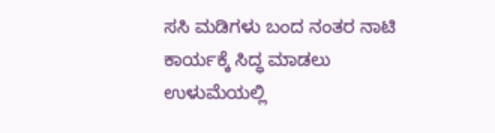ಸಸಿ ಮಡಿಗಳು ಬಂದ ನಂತರ ನಾಟಿ ಕಾರ್ಯಕ್ಕೆ ಸಿದ್ಧ ಮಾಡಲು ಉಳುಮೆಯಲ್ಲಿ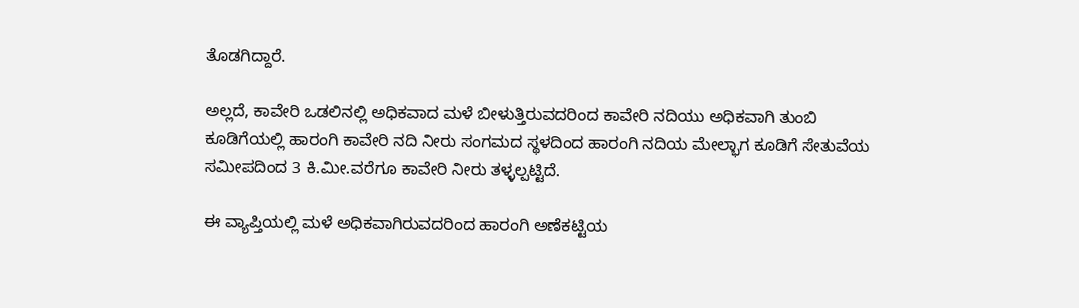ತೊಡಗಿದ್ದಾರೆ.

ಅಲ್ಲದೆ, ಕಾವೇರಿ ಒಡಲಿನಲ್ಲಿ ಅಧಿಕವಾದ ಮಳೆ ಬೀಳುತ್ತಿರುವದರಿಂದ ಕಾವೇರಿ ನದಿಯು ಅಧಿಕವಾಗಿ ತುಂಬಿ ಕೂಡಿಗೆಯಲ್ಲಿ ಹಾರಂಗಿ ಕಾವೇರಿ ನದಿ ನೀರು ಸಂಗಮದ ಸ್ಥಳದಿಂದ ಹಾರಂಗಿ ನದಿಯ ಮೇಲ್ಭಾಗ ಕೂಡಿಗೆ ಸೇತುವೆಯ ಸಮೀಪದಿಂದ 3 ಕಿ.ಮೀ.ವರೆಗೂ ಕಾವೇರಿ ನೀರು ತಳ್ಳಲ್ಪಟ್ಟಿದೆ.

ಈ ವ್ಯಾಪ್ತಿಯಲ್ಲಿ ಮಳೆ ಅಧಿಕವಾಗಿರುವದರಿಂದ ಹಾರಂಗಿ ಅಣೆಕಟ್ಟಿಯ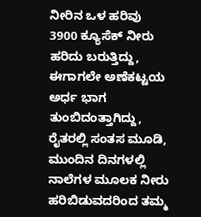ನೀರಿನ ಒಳ ಹರಿವು 3900 ಕ್ಯೂಸೆಕ್ ನೀರು ಹರಿದು ಬರುತ್ತಿದ್ದು, ಈಗಾಗಲೇ ಅಣೆಕಟ್ಟಯ ಅರ್ಧ ಭಾಗ ತುಂಬಿದಂತ್ತಾಗಿದ್ದು, ರೈತರಲ್ಲಿ ಸಂತಸ ಮೂಡಿ, ಮುಂದಿನ ದಿನಗಳಲ್ಲಿ ನಾಲೆಗಳ ಮೂಲಕ ನೀರು ಹರಿಬಿಡುವದರಿಂದ ತಮ್ಮ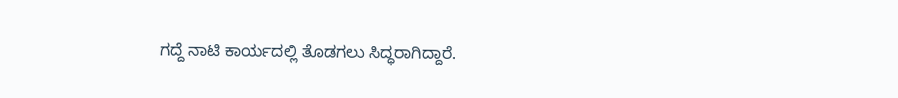ಗದ್ದೆ ನಾಟಿ ಕಾರ್ಯದಲ್ಲಿ ತೊಡಗಲು ಸಿದ್ಧರಾಗಿದ್ದಾರೆ.